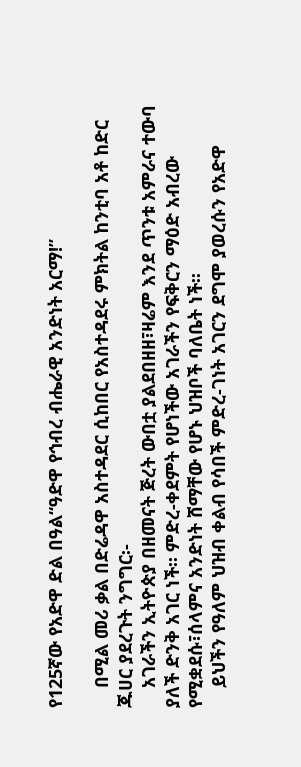የ125ኛው የአድዋ ድል በዓል“ዓድዋ የኅብረ ብሔራዊ አንድነት አርማ!”

    በሚል መሪ ቃል በድሬዳዋ አስተዳደር ሲከበር የአስተዳደሩ ምክትል ከንቲባ አቶ ከድር ጁሀር ያደረጉት ንግግር፡-
    አገራችን ኢትዮጵያ በዘመናት ጅረት ውበቷ ያልደበዘዘ፣ዛሬም እንደ ጥንቱ አምራና ተውባ ያለች ድንቅ አገር ነች፡፡ ምድረ-ቀደምት የሆነችው አገራችን የፍቅርን ማዕድ አብረው የሚቋደሱ፣ሰላምና አንድነት ሸማቸው የሆኑ ህዝቦች ባለቤት ነች፡፡
    ይህችን የዓለም ህዝብ ቀልብ የሳበች ምድረ-ገነት አገርን ደግሞ ያወረሱን የአድዋ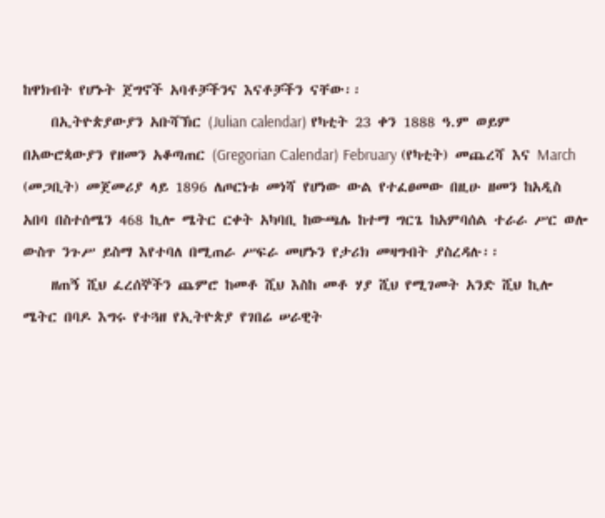ከዋክብት የሆኑት ጀግኖች አባቶቻችንና እናቶቻችን ናቸው፡፡
    በኢትዮጵያውያን አቡሻኽር (Julian calendar) የካቲት 23 ቀን 1888 ዓ.ም ወይም በአውሮጳውያን የዘመን አቆጣጠር (Gregorian Calendar) February (የካቲት) መጨረሻ እና March (መጋቢት) መጀመሪያ ላይ 1896 ለጦርነቱ መነሻ የሆነው ውል የተፈፀመው በዚሁ ዘመን ከአዲስ አበባ በስተሰሜን 468 ኪሎ ሜትር ርቀት አካባቢ ከውጫሌ ከተማ ግርጌ ከአምባሰል ተራራ ሥር ወሎ ውስጥ ንጉሥ ይስማ እየተባለ በሚጠራ ሥፍራ መሆኑን የታሪክ መዛግብት ያስረዳሉ፡፡
    ዘጠኝ ሺህ ፈረሰኞችን ጨምሮ ከመቶ ሺህ እስከ መቶ ሃያ ሺህ የሚገመት አንድ ሺህ ኪሎ ሜትር በባዶ እግሩ የተጓዘ የኢትዮጵያ የገበሬ ሠራዊት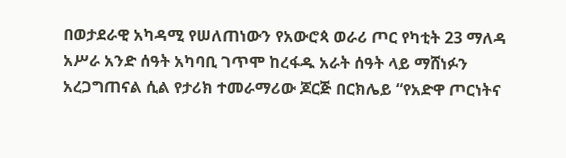በወታደራዊ አካዳሚ የሠለጠነውን የአውሮጳ ወራሪ ጦር የካቲት 23 ማለዳ አሥራ አንድ ሰዓት አካባቢ ገጥሞ ከረፋዱ አራት ሰዓት ላይ ማሸነፉን አረጋግጠናል ሲል የታሪክ ተመራማሪው ጆርጅ በርክሌይ “የአድዋ ጦርነትና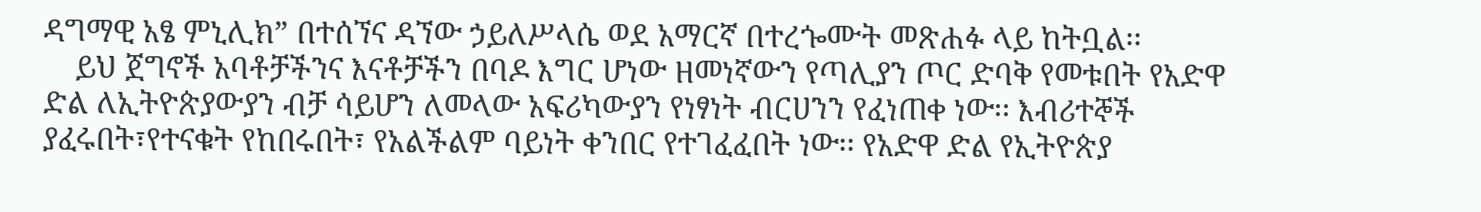ዳግማዊ አፄ ምኒሊክ” በተሰኘና ዳኘው ኃይለሥላሴ ወደ አማርኛ በተረጐሙት መጽሐፉ ላይ ከትቧል፡፡
    ይህ ጀግኖች አባቶቻችንና እናቶቻችን በባዶ እግር ሆነው ዘመነኛውን የጣሊያን ጦር ድባቅ የመቱበት የአድዋ ድል ለኢትዮጵያውያን ብቻ ሳይሆን ለመላው አፍሪካውያን የነፃነት ብርሀንን የፈነጠቀ ነው፡፡ እብሪተኞች ያፈሩበት፣የተናቁት የከበሩበት፣ የአልችልም ባይነት ቀንበር የተገፈፈበት ነው፡፡ የአድዋ ድል የኢትዮጵያ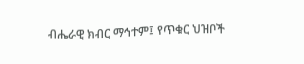ብሔራዊ ክብር ማኅተም፤ የጥቁር ህዝቦች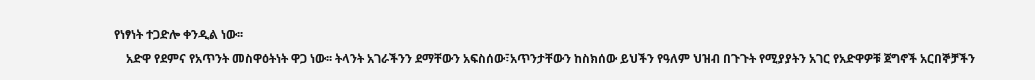የነፃነት ተጋድሎ ቀንዲል ነው፡፡
    አድዋ የደምና የአጥንት መስዋዕትነት ዋጋ ነው፡፡ ትላንት አገራችንን ደማቸውን አፍስሰው፣አጥንታቸውን ከስክሰው ይህችን የዓለም ህዝብ በጉጉት የሚያያትን አገር የአድዋዎቹ ጀግኖች አርበኞቻችን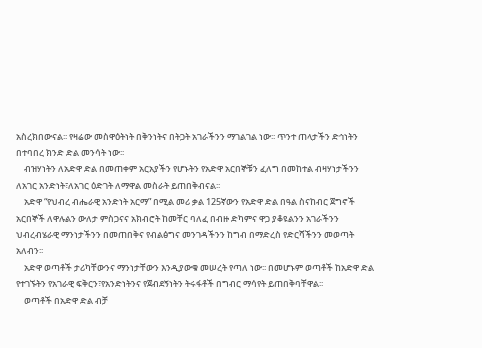አስረክበውናል፡፡ የዛሬው መስዋዕትነት በቅንነትና በትጋት አገራችንን ማገልገል ነው፡፡ ጥንተ ጠላታችን ድኅነትን በተባበረ ክንድ ድል መንሳት ነው፡፡
    ብዝሃነትን ለአድዋ ድል በመጠቀም አርአያችን የሆኑትን የአድዋ አርበኞቹን ፈለግ በመከተል ብዛሃነታችንን ለአገር አንድነት፣ለአገር ዕድገት ለማዋል መስራት ይጠበቅብናል፡፡
    አድዋ “የህብረ ብሔራዊ አንድነት አርማ” በሚል መሪ ቃል 125ኛውን የአድዋ ድል በዓል ስናከብር ጀግኖች አርበኞች ለዋሉልን ውለታ ምስጋናና አክብሮት ከመቸር ባለፈ በብዙ ድካምና ዋጋ ያቆዩልንን አገራችንን ህብረብሄራዊ ማንነታችንን በመጠበቅና የብልፅግና መንገዳችንን ከግብ በማድረስ የድርሻችንን መወጣት አለብን፡፡
    አድዋ ወጣቶች ታሪካቸውንና ማንነታቸውን እንዲያውቁ መሠረት የጣለ ነው፡፡ በመሆኑም ወጣቶች ከአድዋ ድል የተገኙትን የአገራዊ ፍቅርን፣የአንድነትንና የጀብደኝነትን ትሩፋቶች በግብር ማሳየት ይጠበቅባቸዋል፡፡
    ወጣቶች በአድዋ ድል ብቻ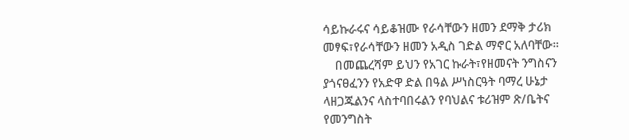ሳይኩራሩና ሳይቆዝሙ የራሳቸውን ዘመን ደማቅ ታሪክ መፃፍ፣የራሳቸውን ዘመን አዲስ ገድል ማኖር አለባቸው፡፡
    በመጨረሻም ይህን የአገር ኩራት፣የዘመናት ንግስናን ያጎናፀፈንን የአድዋ ድል በዓል ሥነስርዓት ባማረ ሁኔታ ላዘጋጁልንና ላስተባበሩልን የባህልና ቱሪዝም ጽ/ቤትና የመንግስት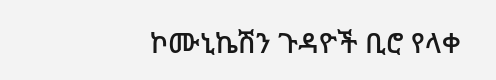ኮሙኒኬሽን ጉዳዮች ቢሮ የላቀ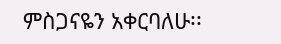ምስጋናዬን አቀርባለሁ፡፡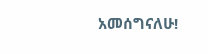አመሰግናለሁ!